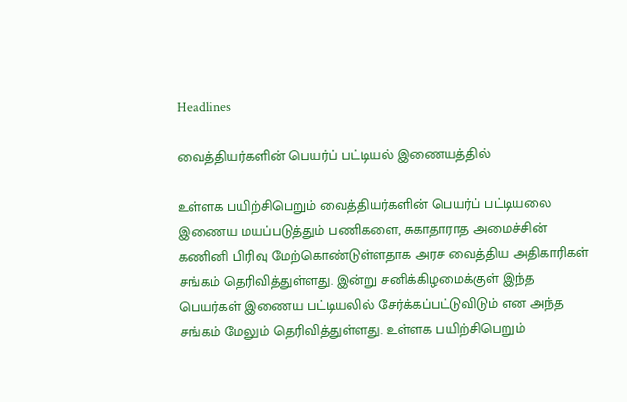Headlines

வைத்தியர்களின் பெயர்ப் பட்டியல் இணையத்தில்

உள்ளக பயிற்சிபெறும் வைத்தியர்களின் பெயர்ப் பட்டியலை இணைய மயப்படுத்தும் பணிகளை, சுகாதாராத அமைச்சின் கணினி பிரிவு மேற்கொண்டுள்ளதாக அரச வைத்திய அதிகாரிகள் சங்கம் தெரிவித்துள்ளது. இன்று சனிக்கிழமைக்குள் இந்த பெயர்கள் இணைய பட்டியலில் சேர்க்கப்பட்டுவிடும் என அந்த சங்கம் மேலும் தெரிவித்துள்ளது. உள்ளக பயிற்சிபெறும்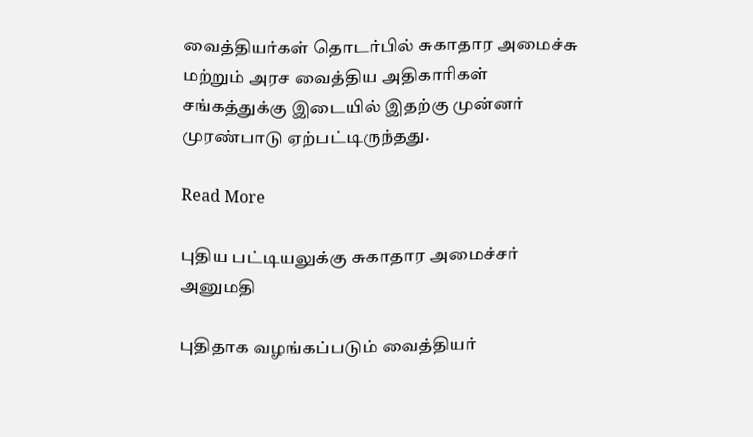வைத்தியர்கள் தொடர்பில் சுகாதார அமைச்சு மற்றும் அரச வைத்திய அதிகாரிகள் சங்கத்துக்கு இடையில் இதற்கு முன்னர் முரண்பாடு ஏற்பட்டிருந்தது.

Read More

புதிய பட்டியலுக்கு சுகாதார அமைச்சர் அனுமதி

புதிதாக வழங்கப்படும் வைத்தியர்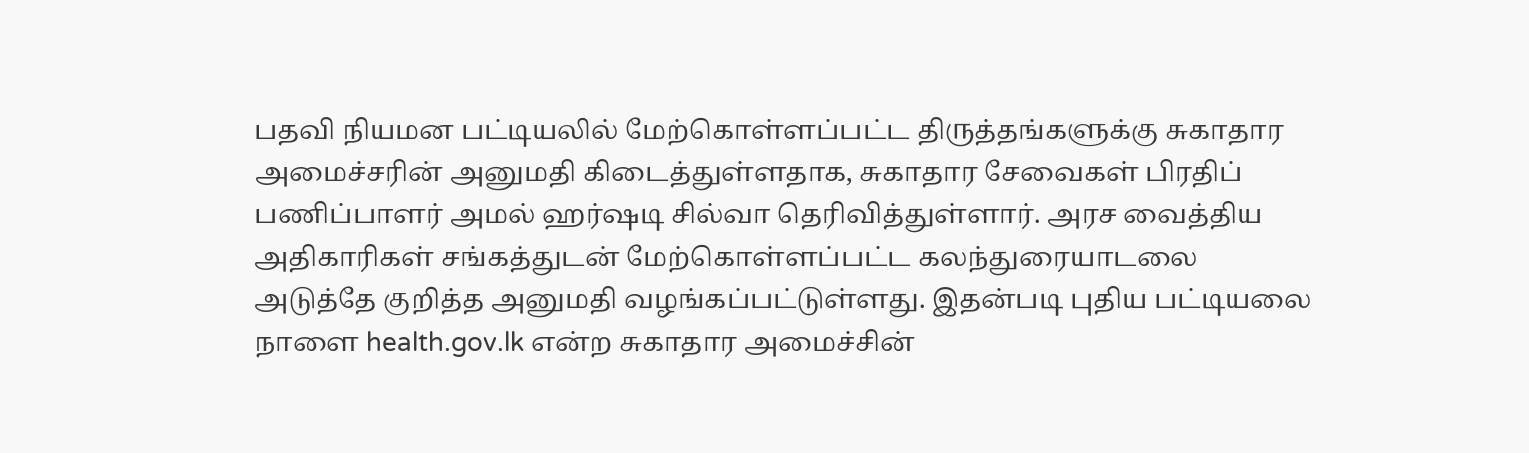பதவி நியமன பட்டியலில் மேற்கொள்ளப்பட்ட திருத்தங்களுக்கு சுகாதார அமைச்சரின் அனுமதி கிடைத்துள்ளதாக, சுகாதார சேவைகள் பிரதிப் பணிப்பாளர் அமல் ஹர்ஷடி சில்வா தெரிவித்துள்ளார். அரச வைத்திய அதிகாரிகள் சங்கத்துடன் மேற்கொள்ளப்பட்ட கலந்துரையாடலை அடுத்தே குறித்த அனுமதி வழங்கப்பட்டுள்ளது. இதன்படி புதிய பட்டியலை நாளை health.gov.lk என்ற சுகாதார அமைச்சின்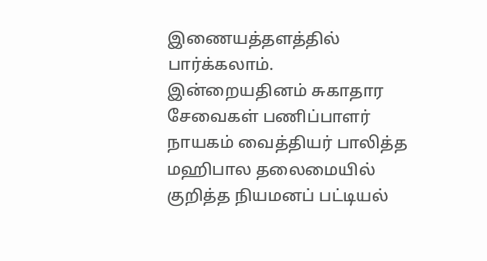இணையத்தளத்தில் பார்க்கலாம். இன்றையதினம் சுகாதார சேவைகள் பணிப்பாளர் நாயகம் வைத்தியர் பாலித்த மஹிபால தலைமையில் குறித்த நியமனப் பட்டியல்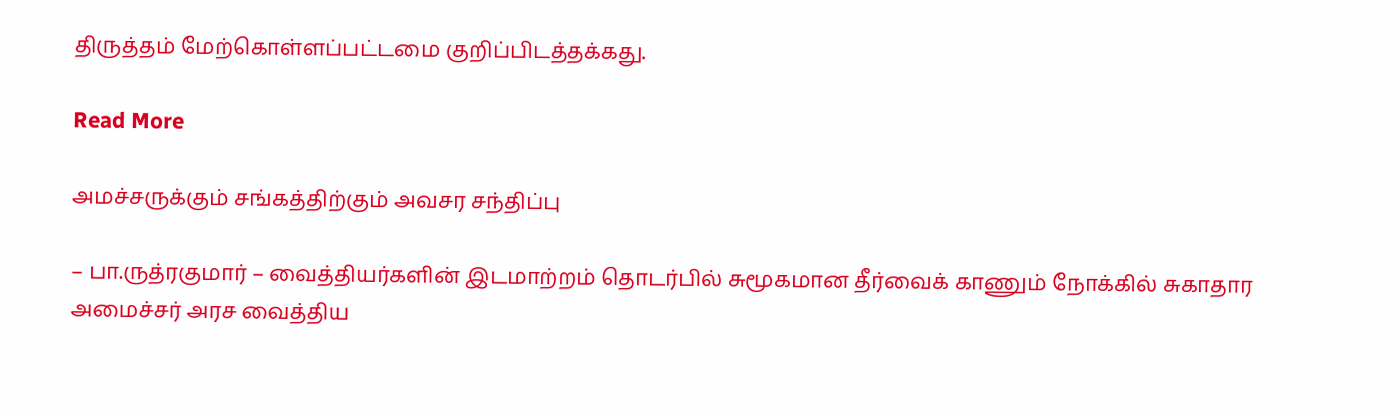திருத்தம் மேற்கொள்ளப்பட்டமை குறிப்பிடத்தக்கது.

Read More

அமச்சருக்கும் சங்கத்திற்கும் அவசர சந்திப்பு

– பா.ருத்ரகுமார் – வைத்தியர்களின் இடமாற்றம் தொடர்பில் சுமூகமான தீர்வைக் காணும் நோக்கில் சுகாதார அமைச்சர் அரச வைத்திய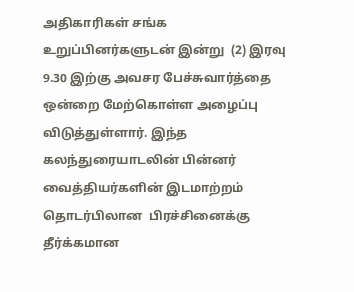அதிகாரிகள் சங்க உறுப்பினர்களுடன் இன்று  (2) இரவு 9.30 இற்கு அவசர பேச்சுவார்த்தை ஒன்றை மேற்கொள்ள அழைப்பு விடுத்துள்ளார். இந்த கலந்துரையாடலின் பின்னர் வைத்தியர்களின் இடமாற்றம் தொடர்பிலான  பிரச்சினைக்கு தீர்க்கமான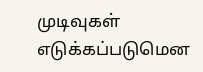முடிவுகள் எடுக்கப்படுமென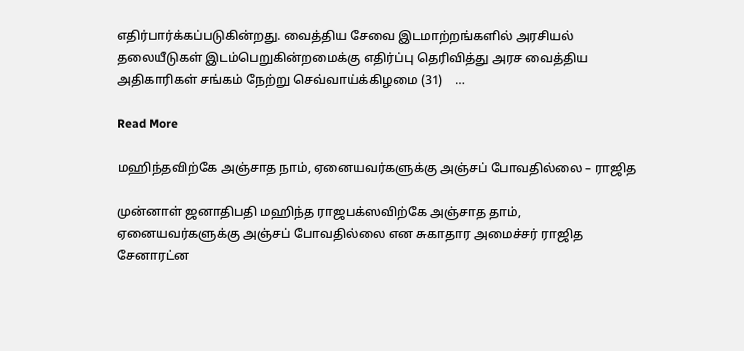எதிர்பார்க்கப்படுகின்றது. வைத்திய சேவை இடமாற்றங்களில் அரசியல் தலையீடுகள் இடம்பெறுகின்றமைக்கு எதிர்ப்பு தெரிவித்து அரச வைத்திய அதிகாரிகள் சங்கம் நேற்று செவ்வாய்க்கிழமை (31)    …

Read More

மஹிந்தவிற்கே அஞ்சாத நாம், ஏனையவர்களுக்கு அஞ்சப் போவதில்லை – ராஜித

முன்னாள் ஜனாதிபதி மஹிந்த ராஜபக்ஸவிற்கே அஞ்சாத தாம், ஏனையவர்களுக்கு அஞ்சப் போவதில்லை என சுகாதார அமைச்சர் ராஜித சேனாரட்ன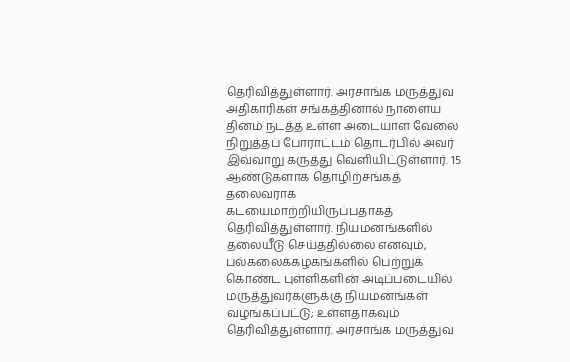தெரிவித்துள்ளார். அரசாங்க மருத்துவ அதிகாரிகள் சங்கத்தினால் நாளைய தினம் நடத்த உள்ள அடையாள வேலை நிறுத்தப் போராட்டம் தொடர்பில் அவர் இவ்வாறு கருத்து வெளியிட்டுள்ளார். 15 ஆண்டுகளாக தொழிற்சங்கத் தலைவராக கடயைமாற்றியிருப்பதாகத் தெரிவித்துள்ளார். நியமனங்களில்  தலையீடு செய்ததில்லை எனவும், பல்கலைக்கழகங்களில் பெற்றுக் கொண்ட புள்ளிகளின் அடிப்படையில் மருத்துவர்களுக்கு நியமனங்கள் வழங்கப்பட்டு; உள்ளதாகவும் தெரிவித்துள்ளார். அரசாங்க மருத்துவ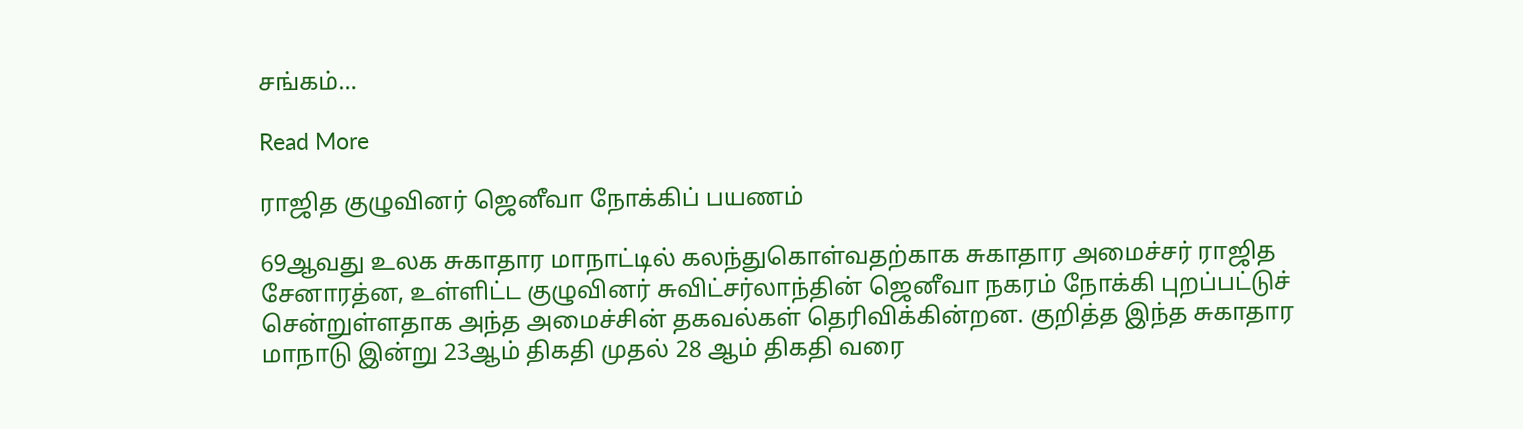சங்கம்…

Read More

ராஜித குழுவினர் ஜெனீவா நோக்கிப் பயணம்

69ஆவது உலக சுகாதார மாநாட்டில் கலந்துகொள்வதற்காக சுகாதார அமைச்சர் ராஜித சேனாரத்ன, உள்ளிட்ட குழுவினர் சுவிட்சர்லாந்தின் ஜெனீவா நகரம் நோக்கி புறப்பட்டுச் சென்றுள்ளதாக அந்த அமைச்சின் தகவல்கள் தெரிவிக்கின்றன. குறித்த இந்த சுகாதார மாநாடு இன்று 23ஆம் திகதி முதல் 28 ஆம் திகதி வரை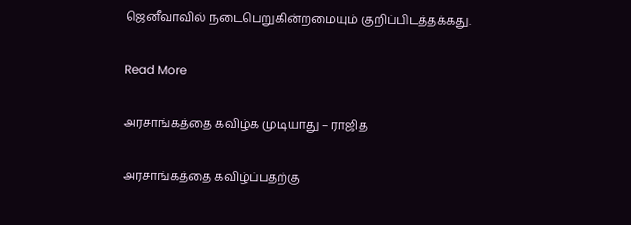ஜெனீவாவில் நடைபெறுகின்றமையும் குறிப்பிடத்தக்கது.

Read More

அரசாங்கத்தை கவிழ்க முடியாது – ராஜித

அரசாங்கத்தை கவிழ்ப்பதற்கு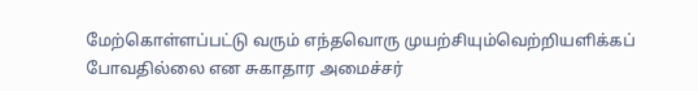மேற்கொள்ளப்பட்டு வரும் எந்தவொரு முயற்சியும்வெற்றியளிக்கப் போவதில்லை என சுகாதார அமைச்சர்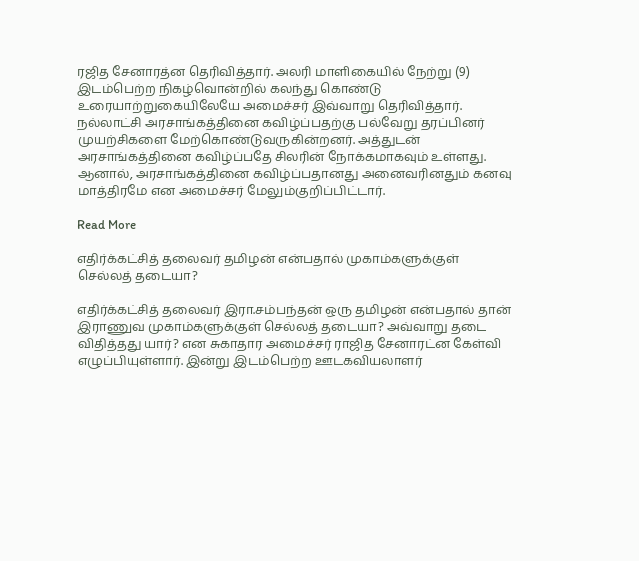ரஜித சேனாரத்ன தெரிவித்தார். அலரி மாளிகையில் நேற்று (9) இடம்பெற்ற நிகழ்வொன்றில் கலந்து கொண்டு உரையாற்றுகையிலேயே அமைச்சர் இவ்வாறு தெரிவித்தார். நல்லாட்சி அரசாங்கத்தினை கவிழ்ப்பதற்கு பல்வேறு தரப்பினர் முயற்சிகளை மேற்கொண்டுவருகின்றனர். அத்துடன் அரசாங்கத்தினை கவிழ்ப்பதே சிலரின் நோக்கமாகவும் உள்ளது. ஆனால், அரசாங்கத்தினை கவிழ்ப்பதானது அனைவரினதும் கனவு மாத்திரமே என அமைச்சர் மேலும்குறிப்பிட்டார்.

Read More

எதிர்க்கட்சித் தலைவர் தமிழன் என்பதால் முகாம்களுக்குள் செல்லத் தடையா?

எதிர்க்கட்சித் தலைவர் இரா.சம்பந்தன் ஒரு தமிழன் என்பதால் தான் இராணுவ முகாம்களுக்குள் செல்லத் தடையா? அவ்வாறு தடை விதித்தது யார்? என சுகாதார அமைச்சர் ராஜித சேனாரட்ன கேள்வி எழுப்பியுள்ளார். இன்று இடம்பெற்ற ஊடகவியலாளர்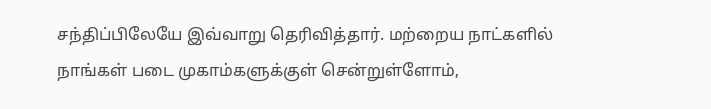சந்திப்பிலேயே இவ்வாறு தெரிவித்தார். மற்றைய நாட்களில் நாங்கள் படை முகாம்களுக்குள் சென்றுள்ளோம்,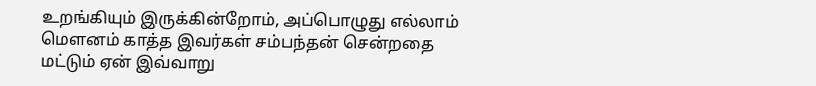உறங்கியும் இருக்கின்றோம், அப்பொழுது எல்லாம் மௌனம் காத்த இவர்கள் சம்பந்தன் சென்றதை மட்டும் ஏன் இவ்வாறு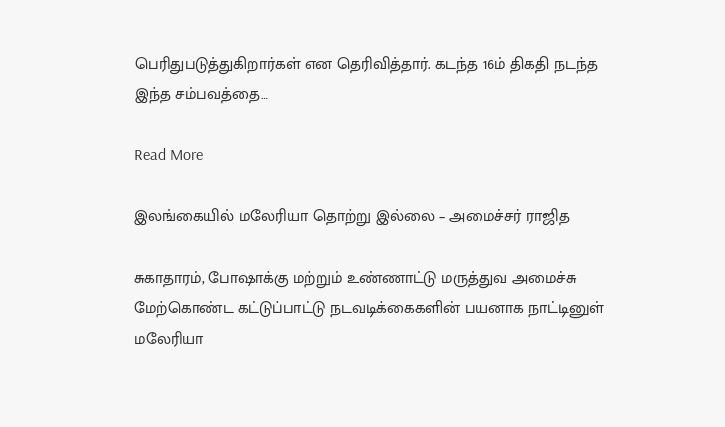பெரிதுபடுத்துகிறார்கள் என தெரிவித்தார். கடந்த 16ம் திகதி நடந்த இந்த சம்பவத்தை…

Read More

இலங்கையில் மலேரியா தொற்று இல்லை – அமைச்சர் ராஜித

சுகாதாரம், போஷாக்கு மற்றும் உண்ணாட்டு மருத்துவ அமைச்சு மேற்கொண்ட கட்டுப்பாட்டு நடவடிக்கைகளின் பயனாக நாட்டினுள் மலேரியா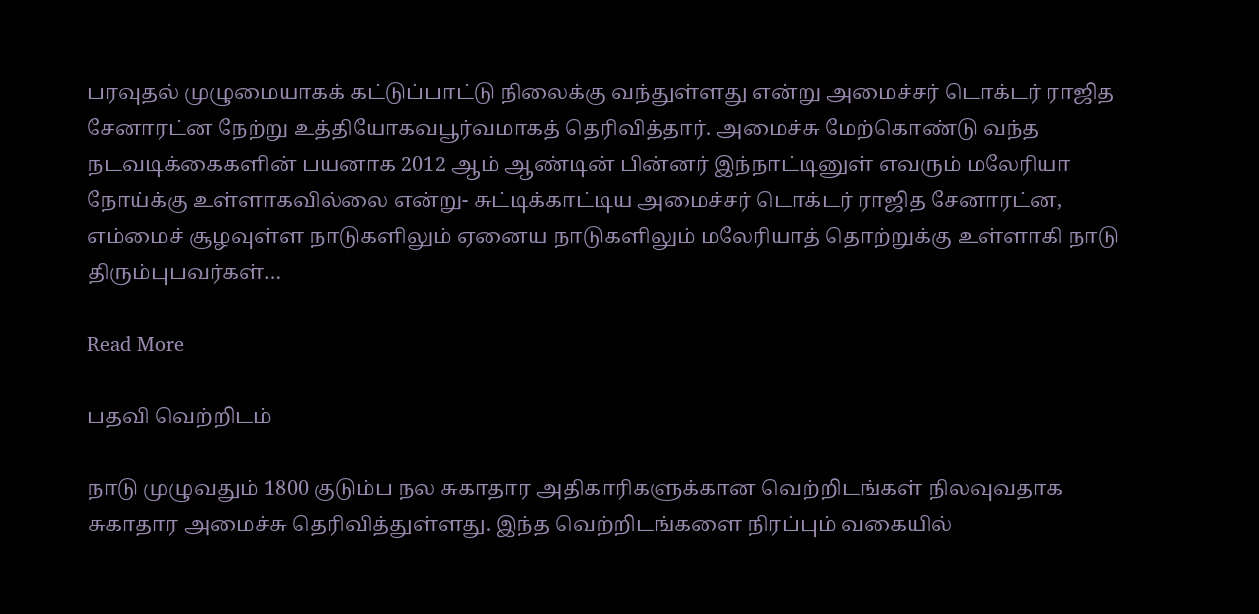பரவுதல் முழுமையாகக் கட்டுப்பாட்டு நிலைக்கு வந்துள்ளது என்று அமைச்சர் டொக்டர் ராஜித சேனாரட்ன நேற்று உத்தியோகவபூர்வமாகத் தெரிவித்தார். அமைச்சு மேற்கொண்டு வந்த நடவடிக்கைகளின் பயனாக 2012 ஆம் ஆண்டின் பின்னர் இந்நாட்டினுள் எவரும் மலேரியா நோய்க்கு உள்ளாகவில்லை என்று- சுட்டிக்காட்டிய அமைச்சர் டொக்டர் ராஜித சேனாரட்ன, எம்மைச் சூழவுள்ள நாடுகளிலும் ஏனைய நாடுகளிலும் மலேரியாத் தொற்றுக்கு உள்ளாகி நாடு திரும்புபவர்கள்…

Read More

பதவி வெற்றிடம்

நாடு முழுவதும் 1800 குடும்ப நல சுகாதார அதிகாரிகளுக்கான வெற்றிடங்கள் நிலவுவதாக சுகாதார அமைச்சு தெரிவித்துள்ளது. இந்த வெற்றிடங்களை நிரப்பும் வகையில்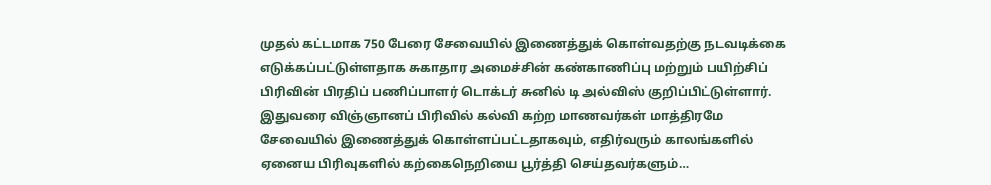முதல் கட்டமாக 750 பேரை சேவையில் இணைத்துக் கொள்வதற்கு நடவடிக்கை எடுக்கப்பட்டுள்ளதாக சுகாதார அமைச்சின் கண்காணிப்பு மற்றும் பயிற்சிப் பிரிவின் பிரதிப் பணிப்பாளர் டொக்டர் சுனில் டி அல்விஸ் குறிப்பிட்டுள்ளார். இதுவரை விஞ்ஞானப் பிரிவில் கல்வி கற்ற மாணவர்கள் மாத்திரமே சேவையில் இணைத்துக் கொள்ளப்பட்டதாகவும், எதிர்வரும் காலங்களில் ஏனைய பிரிவுகளில் கற்கைநெறியை பூர்த்தி செய்தவர்களும்…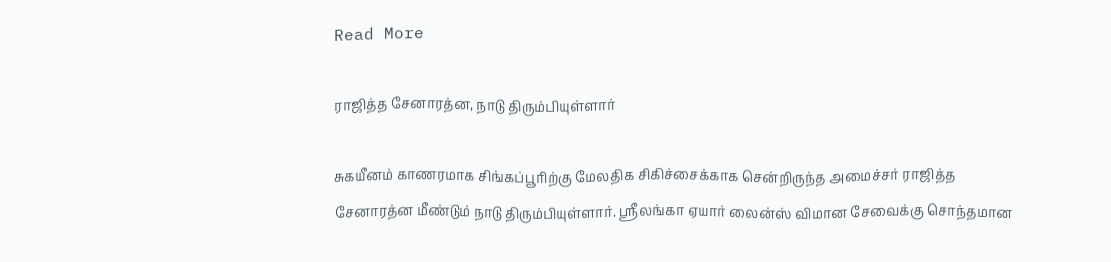Read More

ராஜித்த சேனாரத்ன, நாடு திரும்பியுள்ளார்

சுகயீனம் காணரமாக சிங்கப்பூரிற்கு மேலதிக சிகிச்சைக்காக சென்றிருந்த அமைச்சர் ராஜித்த சேனாரத்ன மீண்டும் நாடு திரும்பியுள்ளார். ஸ்ரீலங்கா ஏயார் லைன்ஸ் விமான சேவைக்கு சொந்தமான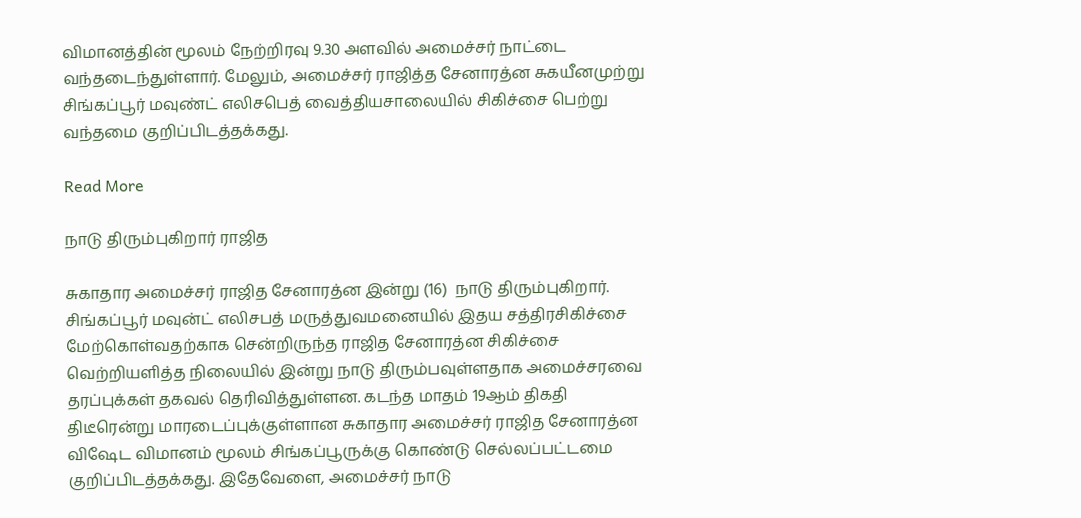விமானத்தின் மூலம் நேற்றிரவு 9.30 அளவில் அமைச்சர் நாட்டை வந்தடைந்துள்ளார். மேலும், அமைச்சர் ராஜித்த சேனாரத்ன சுகயீனமுற்று சிங்கப்பூர் மவுண்ட் எலிசபெத் வைத்தியசாலையில் சிகிச்சை பெற்று வந்தமை குறிப்பிடத்தக்கது.

Read More

நாடு திரும்புகிறார் ராஜித

சுகாதார அமைச்சர் ராஜித சேனாரத்ன இன்று (16)  நாடு திரும்புகிறார். சிங்கப்பூர் மவுன்ட் எலிசபத் மருத்துவமனையில் இதய சத்திரசிகிச்சை மேற்கொள்வதற்காக சென்றிருந்த ராஜித சேனாரத்ன சிகிச்சை வெற்றியளித்த நிலையில் இன்று நாடு திரும்பவுள்ளதாக அமைச்சரவை தரப்புக்கள் தகவல் தெரிவித்துள்ளன. கடந்த மாதம் 19ஆம் திகதி திடீரென்று மாரடைப்புக்குள்ளான சுகாதார அமைச்சர் ராஜித சேனாரத்ன விஷேட விமானம் மூலம் சிங்கப்பூருக்கு கொண்டு செல்லப்பட்டமை குறிப்பிடத்தக்கது. இதேவேளை, அமைச்சர் நாடு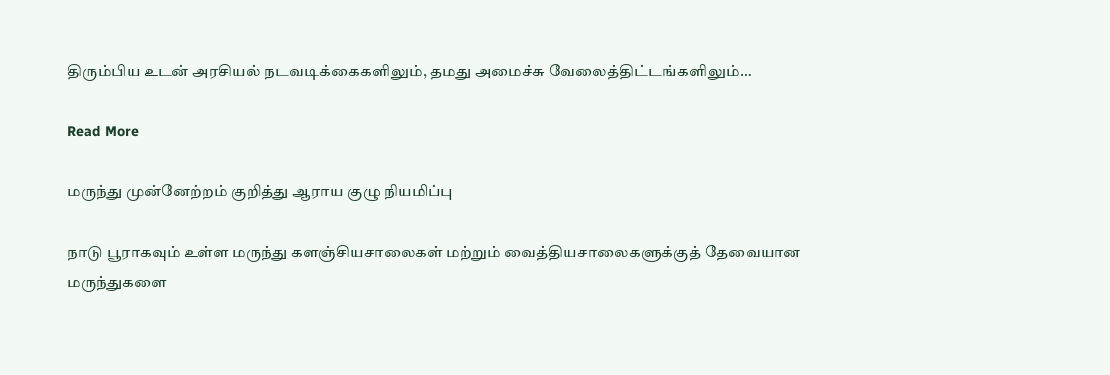திரும்பிய உடன் அரசியல் நடவடிக்கைகளிலும், தமது அமைச்சு வேலைத்திட்டங்களிலும்…

Read More

மருந்து முன்னேற்றம் குறித்து ஆராய குழு நியமிப்பு

நாடு பூராகவும் உள்ள மருந்து களஞ்சியசாலைகள் மற்றும் வைத்தியசாலைகளுக்குத் தேவையான மருந்துகளை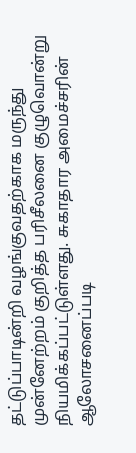தட்டுப்பாடின்றி வழங்குவதற்காக மருந்து முன்னேற்றம் குறித்த பரிசீலனை குழுவொன்று நியமிக்கப்பட்டுள்ளது. சுகாதார அமைச்சரின் ஆலோசனைப்படி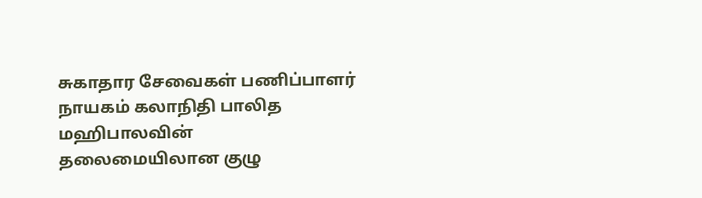சுகாதார சேவைகள் பணிப்பாளர் நாயகம் கலாநிதி பாலித மஹிபாலவின் தலைமையிலான குழு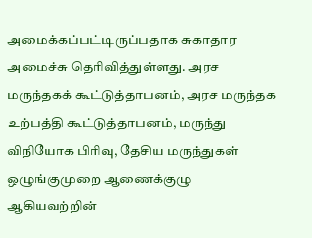அமைக்கப்பட்டிருப்பதாக சுகாதார அமைச்சு தெரிவித்துள்ளது. அரச மருந்தகக் கூட்டுத்தாபனம், அரச மருந்தக உற்பத்தி கூட்டுத்தாபனம், மருந்து விநியோக பிரிவு, தேசிய மருந்துகள் ஒழுங்குமுறை ஆணைக்குழு ஆகியவற்றின்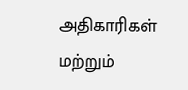அதிகாரிகள் மற்றும்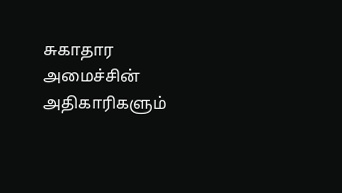சுகாதார அமைச்சின் அதிகாரிகளும்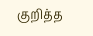குறித்த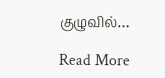குழுவில்…

Read More